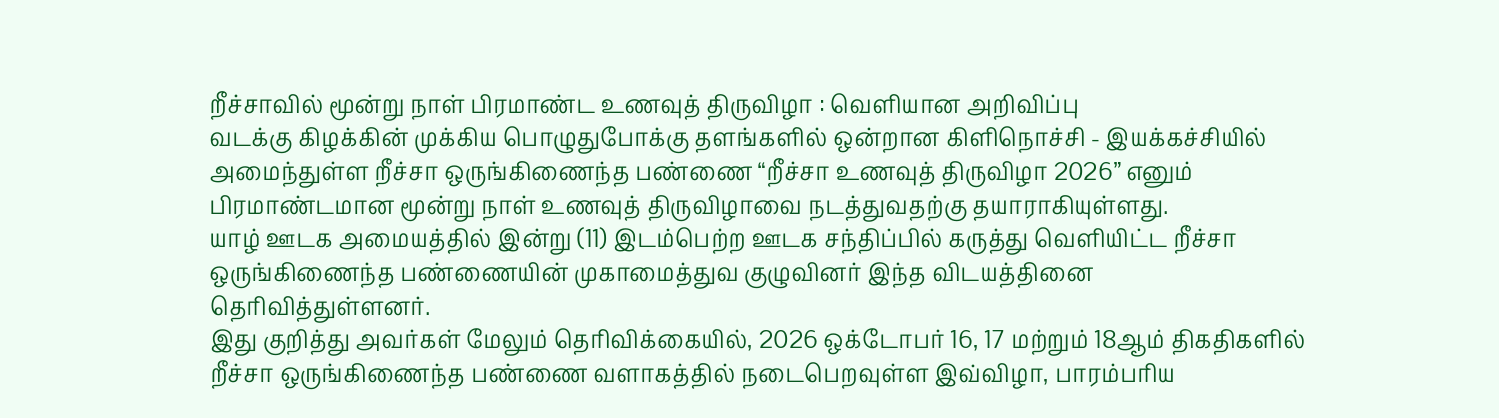றீச்சாவில் மூன்று நாள் பிரமாண்ட உணவுத் திருவிழா : வெளியான அறிவிப்பு
வடக்கு கிழக்கின் முக்கிய பொழுதுபோக்கு தளங்களில் ஒன்றான கிளிநொச்சி - இயக்கச்சியில் அமைந்துள்ள றீச்சா ஒருங்கிணைந்த பண்ணை “றீச்சா உணவுத் திருவிழா 2026” எனும் பிரமாண்டமான மூன்று நாள் உணவுத் திருவிழாவை நடத்துவதற்கு தயாராகியுள்ளது.
யாழ் ஊடக அமையத்தில் இன்று (11) இடம்பெற்ற ஊடக சந்திப்பில் கருத்து வெளியிட்ட றீச்சா ஒருங்கிணைந்த பண்ணையின் முகாமைத்துவ குழுவினர் இந்த விடயத்தினை தெரிவித்துள்ளனர்.
இது குறித்து அவர்கள் மேலும் தெரிவிக்கையில், 2026 ஒக்டோபர் 16, 17 மற்றும் 18ஆம் திகதிகளில் றீச்சா ஒருங்கிணைந்த பண்ணை வளாகத்தில் நடைபெறவுள்ள இவ்விழா, பாரம்பரிய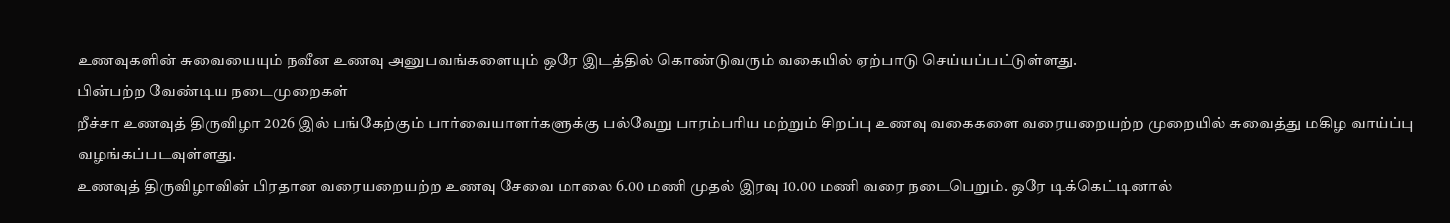உணவுகளின் சுவையையும் நவீன உணவு அனுபவங்களையும் ஒரே இடத்தில் கொண்டுவரும் வகையில் ஏற்பாடு செய்யப்பட்டுள்ளது.
பின்பற்ற வேண்டிய நடைமுறைகள்
றீச்சா உணவுத் திருவிழா 2026 இல் பங்கேற்கும் பார்வையாளர்களுக்கு பல்வேறு பாரம்பரிய மற்றும் சிறப்பு உணவு வகைகளை வரையறையற்ற முறையில் சுவைத்து மகிழ வாய்ப்பு வழங்கப்படவுள்ளது.
உணவுத் திருவிழாவின் பிரதான வரையறையற்ற உணவு சேவை மாலை 6.00 மணி முதல் இரவு 10.00 மணி வரை நடைபெறும். ஒரே டிக்கெட்டினால்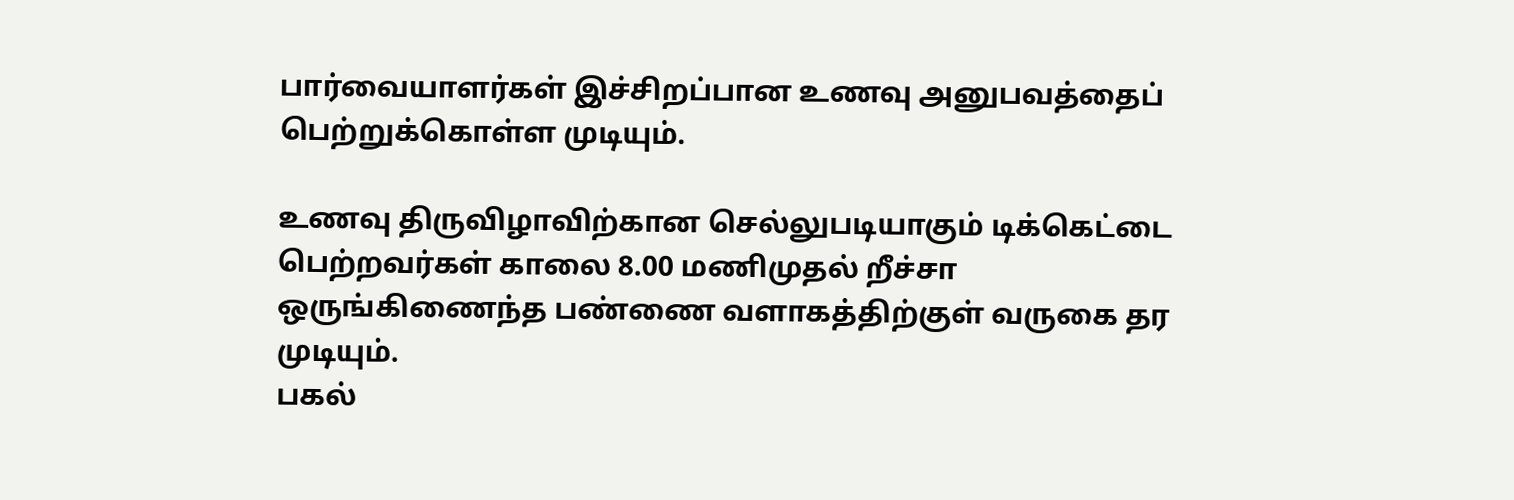பார்வையாளர்கள் இச்சிறப்பான உணவு அனுபவத்தைப் பெற்றுக்கொள்ள முடியும்.

உணவு திருவிழாவிற்கான செல்லுபடியாகும் டிக்கெட்டை பெற்றவர்கள் காலை 8.00 மணிமுதல் றீச்சா ஒருங்கிணைந்த பண்ணை வளாகத்திற்குள் வருகை தர முடியும்.
பகல்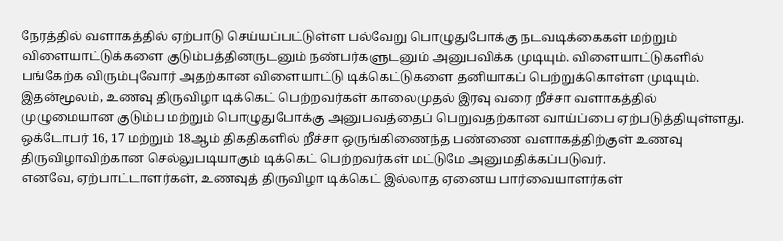நேரத்தில் வளாகத்தில் ஏற்பாடு செய்யப்பட்டுள்ள பல்வேறு பொழுதுபோக்கு நடவடிக்கைகள் மற்றும் விளையாட்டுக்களை குடும்பத்தினருடனும் நண்பர்களுடனும் அனுபவிக்க முடியும். விளையாட்டுகளில் பங்கேற்க விரும்புவோர் அதற்கான விளையாட்டு டிக்கெட்டுகளை தனியாகப் பெற்றுக்கொள்ள முடியும்.
இதன்மூலம், உணவு திருவிழா டிக்கெட் பெற்றவர்கள் காலைமுதல் இரவு வரை றீச்சா வளாகத்தில் முழுமையான குடும்ப மற்றும் பொழுதுபோக்கு அனுபவத்தைப் பெறுவதற்கான வாய்ப்பை ஏற்படுத்தியுள்ளது.
ஒக்டோபர் 16, 17 மற்றும் 18ஆம் திகதிகளில் றீச்சா ஒருங்கிணைந்த பண்ணை வளாகத்திற்குள் உணவு திருவிழாவிற்கான செல்லுபடியாகும் டிக்கெட் பெற்றவர்கள் மட்டுமே அனுமதிக்கப்படுவர்.
எனவே, ஏற்பாட்டாளர்கள், உணவுத் திருவிழா டிக்கெட் இல்லாத ஏனைய பார்வையாளர்கள்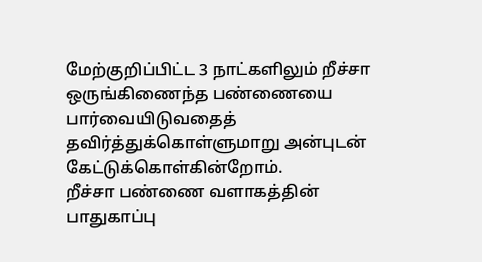மேற்குறிப்பிட்ட 3 நாட்களிலும் றீச்சா ஒருங்கிணைந்த பண்ணையை பார்வையிடுவதைத் தவிர்த்துக்கொள்ளுமாறு அன்புடன் கேட்டுக்கொள்கின்றோம்.
றீச்சா பண்ணை வளாகத்தின் பாதுகாப்பு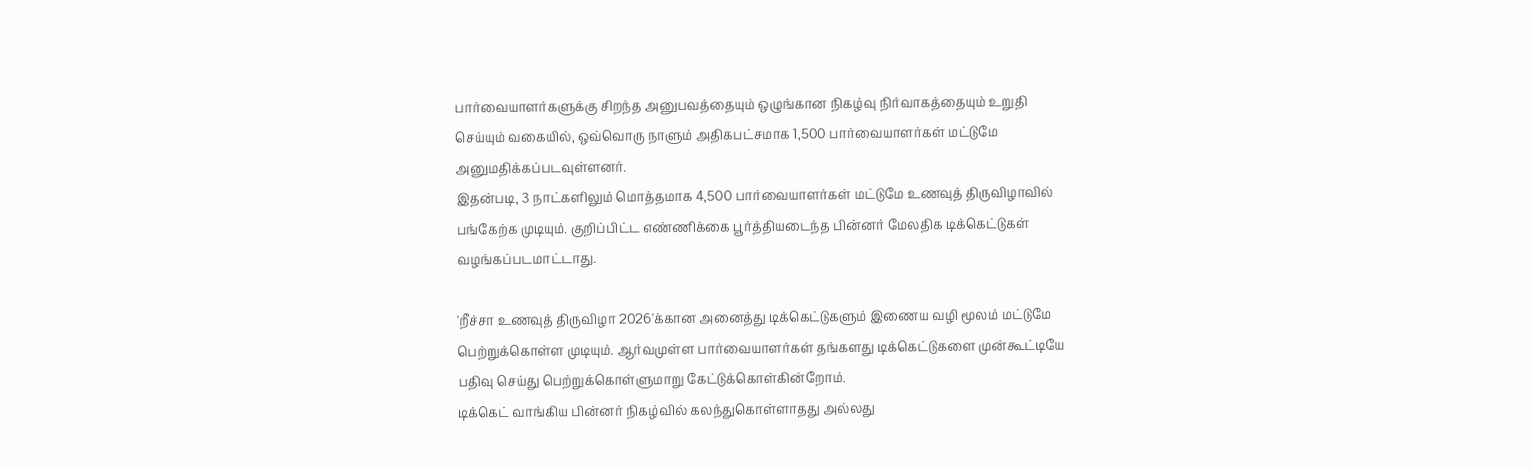பார்வையாளர்களுக்கு சிறந்த அனுபவத்தையும் ஒழுங்கான நிகழ்வு நிர்வாகத்தையும் உறுதி செய்யும் வகையில், ஒவ்வொரு நாளும் அதிகபட்சமாக 1,500 பார்வையாளர்கள் மட்டுமே அனுமதிக்கப்படவுள்ளனர்.
இதன்படி, 3 நாட்களிலும் மொத்தமாக 4,500 பார்வையாளர்கள் மட்டுமே உணவுத் திருவிழாவில் பங்கேற்க முடியும். குறிப்பிட்ட எண்ணிக்கை பூர்த்தியடைந்த பின்னர் மேலதிக டிக்கெட்டுகள் வழங்கப்படமாட்டாது.

'றீச்சா உணவுத் திருவிழா 2026'க்கான அனைத்து டிக்கெட்டுகளும் இணைய வழி மூலம் மட்டுமே பெற்றுக்கொள்ள முடியும். ஆர்வமுள்ள பார்வையாளர்கள் தங்களது டிக்கெட்டுகளை முன்கூட்டியே பதிவு செய்து பெற்றுக்கொள்ளுமாறு கேட்டுக்கொள்கின்றோம்.
டிக்கெட் வாங்கிய பின்னர் நிகழ்வில் கலந்துகொள்ளாதது அல்லது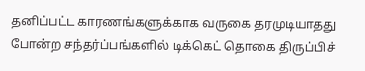தனிப்பட்ட காரணங்களுக்காக வருகை தரமுடியாதது போன்ற சந்தர்ப்பங்களில் டிக்கெட் தொகை திருப்பிச்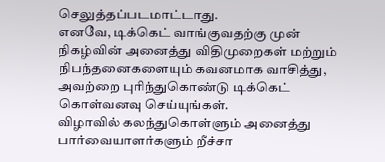செலுத்தப்படமாட்டாது.
எனவே, டிக்கெட் வாங்குவதற்கு முன் நிகழ்வின் அனைத்து விதிமுறைகள் மற்றும் நிபந்தனைகளையும் கவனமாக வாசித்து, அவற்றை புரிந்துகொண்டு டிக்கெட் கொள்வனவு செய்யுங்கள்.
விழாவில் கலந்துகொள்ளும் அனைத்து பார்வையாளர்களும் றீச்சா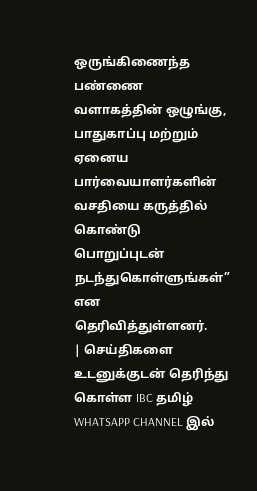ஒருங்கிணைந்த பண்ணை வளாகத்தின் ஒழுங்கு, பாதுகாப்பு மற்றும் ஏனைய பார்வையாளர்களின் வசதியை கருத்தில் கொண்டு பொறுப்புடன் நடந்துகொள்ளுங்கள்” என தெரிவித்துள்ளனர்.
| செய்திகளை உடனுக்குடன் தெரிந்து கொள்ள IBC தமிழ் WHATSAPP CHANNEL இல்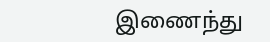இணைந்து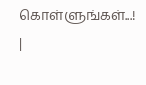கொள்ளுங்கள்...! |